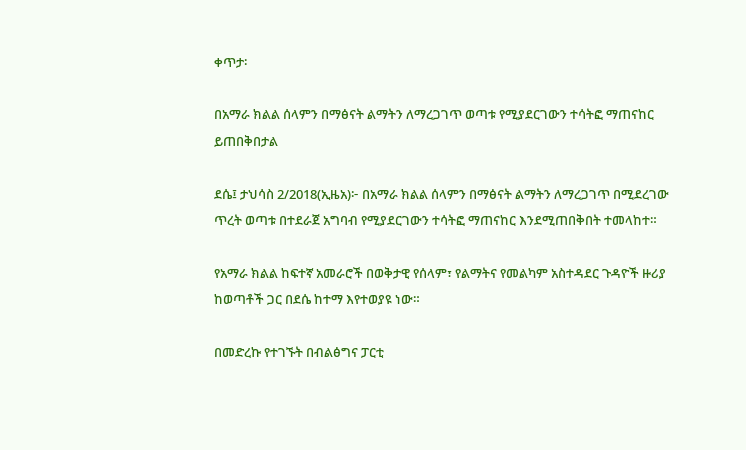ቀጥታ፡

በአማራ ክልል ሰላምን በማፅናት ልማትን ለማረጋገጥ ወጣቱ የሚያደርገውን ተሳትፎ ማጠናከር ይጠበቅበታል

ደሴ፤ ታህሳስ 2/2018(ኢዜአ)፦ በአማራ ክልል ሰላምን በማፅናት ልማትን ለማረጋገጥ በሚደረገው ጥረት ወጣቱ በተደራጀ አግባብ የሚያደርገውን ተሳትፎ ማጠናከር እንደሚጠበቅበት ተመላከተ።

የአማራ ክልል ከፍተኛ አመራሮች በወቅታዊ የሰላም፣ የልማትና የመልካም አስተዳደር ጉዳዮች ዙሪያ ከወጣቶች ጋር በደሴ ከተማ እየተወያዩ ነው።

በመድረኩ የተገኙት በብልፅግና ፓርቲ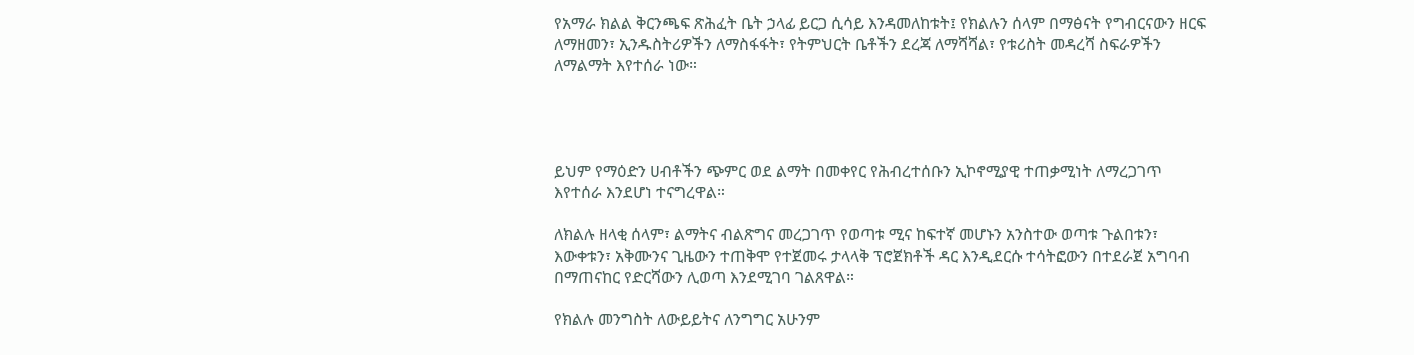የአማራ ክልል ቅርንጫፍ ጽሕፈት ቤት ኃላፊ ይርጋ ሲሳይ እንዳመለከቱት፤ የክልሉን ሰላም በማፅናት የግብርናውን ዘርፍ ለማዘመን፣ ኢንዱስትሪዎችን ለማስፋፋት፣ የትምህርት ቤቶችን ደረጃ ለማሻሻል፣ የቱሪስት መዳረሻ ስፍራዎችን ለማልማት እየተሰራ ነው።




ይህም የማዕድን ሀብቶችን ጭምር ወደ ልማት በመቀየር የሕብረተሰቡን ኢኮኖሚያዊ ተጠቃሚነት ለማረጋገጥ እየተሰራ እንደሆነ ተናግረዋል።

ለክልሉ ዘላቂ ሰላም፣ ልማትና ብልጽግና መረጋገጥ የወጣቱ ሚና ከፍተኛ መሆኑን አንስተው ወጣቱ ጉልበቱን፣ እውቀቱን፣ አቅሙንና ጊዜውን ተጠቅሞ የተጀመሩ ታላላቅ ፕሮጀክቶች ዳር እንዲደርሱ ተሳትፎውን በተደራጀ አግባብ በማጠናከር የድርሻውን ሊወጣ እንደሚገባ ገልጸዋል።

የክልሉ መንግስት ለውይይትና ለንግግር አሁንም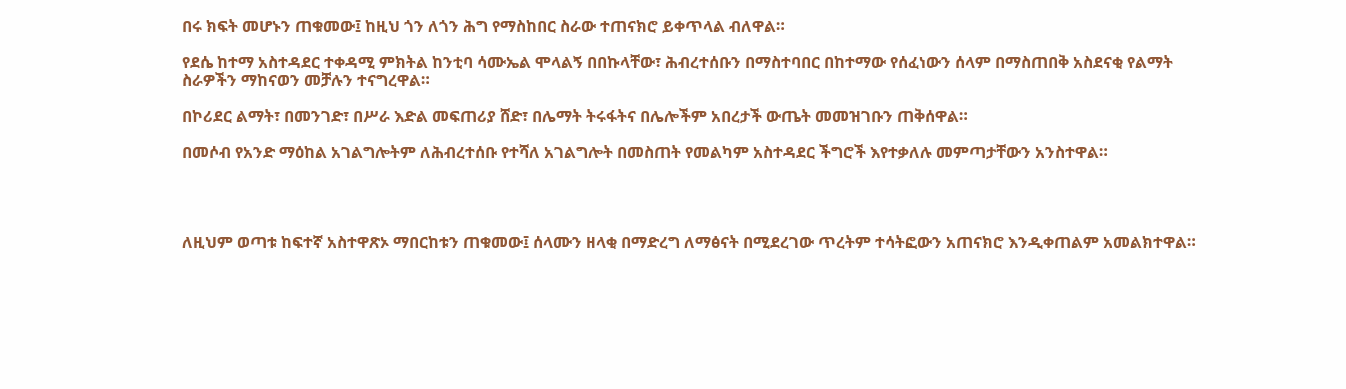በሩ ክፍት መሆኑን ጠቁመው፤ ከዚህ ጎን ለጎን ሕግ የማስከበር ስራው ተጠናክሮ ይቀጥላል ብለዋል።

የደሴ ከተማ አስተዳደር ተቀዳሚ ምክትል ከንቲባ ሳሙኤል ሞላልኝ በበኩላቸው፣ ሕብረተሰቡን በማስተባበር በከተማው የሰፈነውን ሰላም በማስጠበቅ አስደናቂ የልማት ስራዎችን ማከናወን መቻሉን ተናግረዋል።

በኮሪደር ልማት፣ በመንገድ፣ በሥራ እድል መፍጠሪያ ሸድ፣ በሌማት ትሩፋትና በሌሎችም አበረታች ውጤት መመዝገቡን ጠቅሰዋል።

በመሶብ የአንድ ማዕከል አገልግሎትም ለሕብረተሰቡ የተሻለ አገልግሎት በመስጠት የመልካም አስተዳደር ችግሮች እየተቃለሉ መምጣታቸውን አንስተዋል።




ለዚህም ወጣቱ ከፍተኛ አስተዋጽኦ ማበርከቱን ጠቁመው፤ ሰላሙን ዘላቂ በማድረግ ለማፅናት በሚደረገው ጥረትም ተሳትፎውን አጠናክሮ እንዲቀጠልም አመልክተዋል።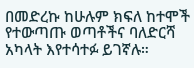በመድረኩ ከሁሉም ክፍለ ከተሞች የተውጣጡ ወጣቶችና ባለድርሻ አካላት እየተሳተፉ ይገኛሉ።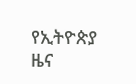የኢትዮጵያ ዜና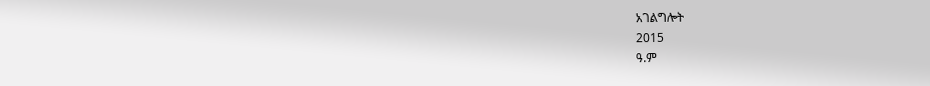አገልግሎት
2015
ዓ.ም